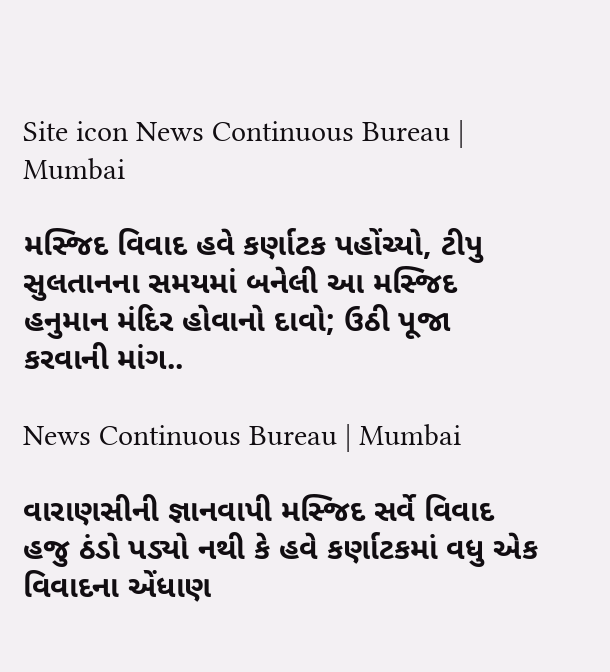Site icon News Continuous Bureau | Mumbai

મસ્જિદ વિવાદ હવે કર્ણાટક પહોંચ્યો, ટીપુ સુલતાનના સમયમાં બનેલી આ મસ્જિદ હનુમાન મંદિર હોવાનો દાવો; ઉઠી પૂજા કરવાની માંગ..

News Continuous Bureau | Mumbai

વારાણસીની જ્ઞાનવાપી મસ્જિદ સર્વે વિવાદ હજુ ઠંડો પડ્યો નથી કે હવે કર્ણાટકમાં વધુ એક વિવાદના એંધાણ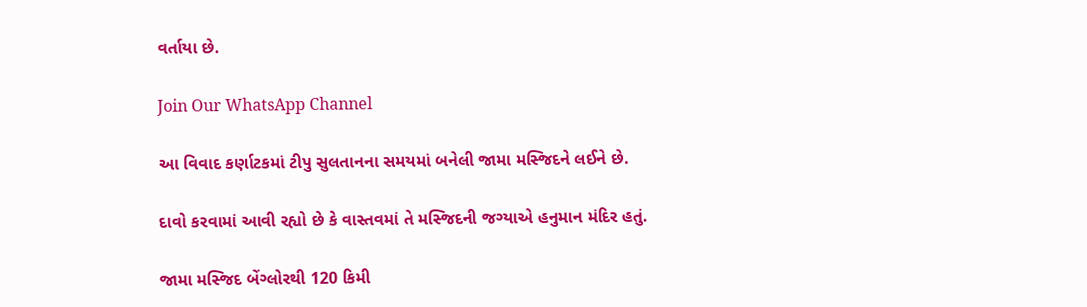વર્તાયા છે.

Join Our WhatsApp Channel

આ વિવાદ કર્ણાટકમાં ટીપુ સુલતાનના સમયમાં બનેલી જામા મસ્જિદને લઈને છે.

દાવો કરવામાં આવી રહ્યો છે કે વાસ્તવમાં તે મસ્જિદની જગ્યાએ હનુમાન મંદિર હતું.

જામા મસ્જિદ બેંગ્લોરથી 120 કિમી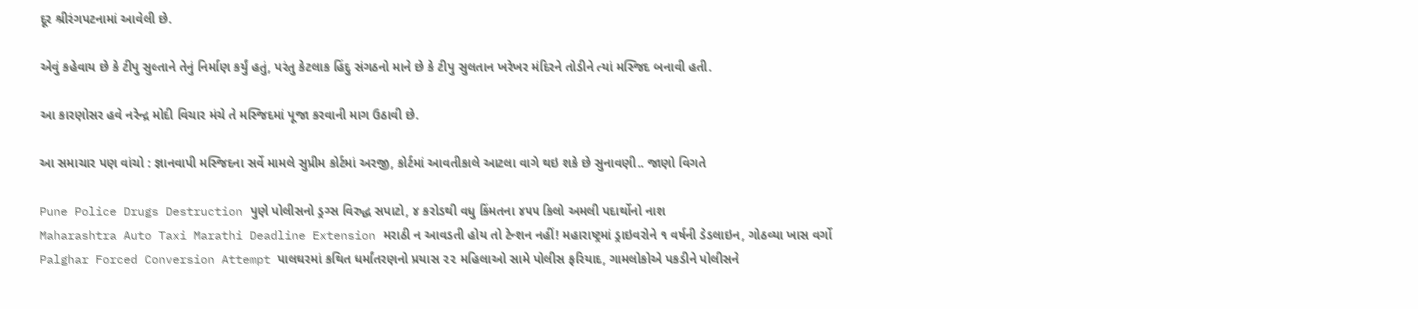દૂર શ્રીરંગપટનામાં આવેલી છે.

એવું કહેવાય છે કે ટીપુ સુલ્તાને તેનું નિર્માણ કર્યું હતું, પરંતુ કેટલાક હિંદુ સંગઠનો માને છે કે ટીપુ સુલતાન ખરેખર મંદિરને તોડીને ત્યાં મસ્જિદ બનાવી હતી.

આ કારણોસર હવે નરેન્દ્ર મોદી વિચાર મંચે તે મસ્જિદમાં પૂજા કરવાની માગ ઉઠાવી છે.

આ સમાચાર પણ વાંચો : જ્ઞાનવાપી મસ્જિદના સર્વે મામલે સુપ્રીમ કોર્ટમાં અરજી, કોર્ટમાં આવતીકાલે આટલા વાગે થઇ શકે છે સુનાવણી.. જાણો વિગતે

Pune Police Drugs Destruction પુણે પોલીસનો ડ્રગ્સ વિરુદ્ધ સપાટો, ૪ કરોડથી વધુ કિંમતના ૪૫૫ કિલો અમલી પદાર્થોનો નાશ
Maharashtra Auto Taxi Marathi Deadline Extension મરાઠી ન આવડતી હોય તો ટેન્શન નહીં! મહારાષ્ટ્રમાં ડ્રાઇવરોને ૧ વર્ષની ડેડલાઇન, ગોઠવ્યા ખાસ વર્ગો
Palghar Forced Conversion Attempt પાલઘરમાં કથિત ધર્માંતરણનો પ્રયાસ ૨૨ મહિલાઓ સામે પોલીસ ફરિયાદ, ગામલોકોએ પકડીને પોલીસને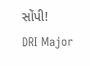સોંપી!
DRI Major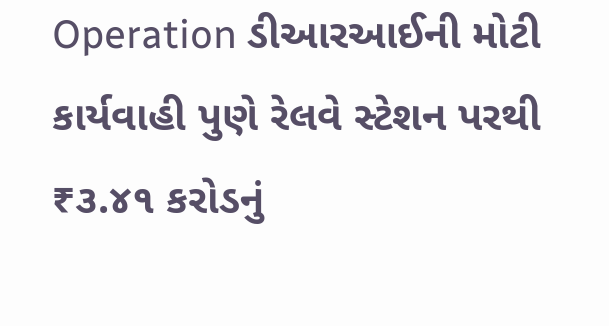Operation ડીઆરઆઈની મોટી કાર્યવાહી પુણે રેલવે સ્ટેશન પરથી ₹૩.૪૧ કરોડનું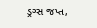ડ્રગ્સ જપ્ત,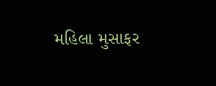મહિલા મુસાફર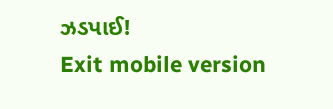ઝડપાઈ!
Exit mobile version